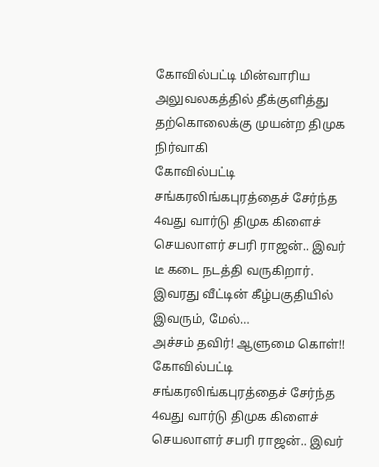கோவில்பட்டி மின்வாரிய அலுவலகத்தில் தீக்குளித்து தற்கொலைக்கு முயன்ற திமுக நிர்வாகி
கோவில்பட்டி சங்கரலிங்கபுரத்தைச் சேர்ந்த 4வது வார்டு திமுக கிளைச் செயலாளர் சபரி ராஜன்.. இவர் டீ கடை நடத்தி வருகிறார். இவரது வீட்டின் கீழ்பகுதியில் இவரும், மேல்…
அச்சம் தவிர்! ஆளுமை கொள்!!
கோவில்பட்டி சங்கரலிங்கபுரத்தைச் சேர்ந்த 4வது வார்டு திமுக கிளைச் செயலாளர் சபரி ராஜன்.. இவர்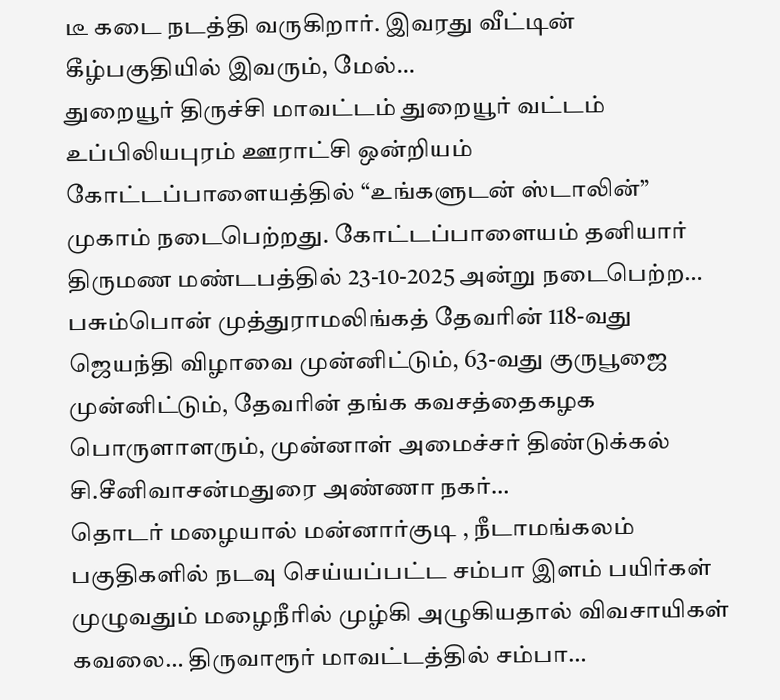டீ கடை நடத்தி வருகிறார். இவரது வீட்டின் கீழ்பகுதியில் இவரும், மேல்…
துறையூர் திருச்சி மாவட்டம் துறையூர் வட்டம் உப்பிலியபுரம் ஊராட்சி ஒன்றியம் கோட்டப்பாளையத்தில் “உங்களுடன் ஸ்டாலின்” முகாம் நடைபெற்றது. கோட்டப்பாளையம் தனியார் திருமண மண்டபத்தில் 23-10-2025 அன்று நடைபெற்ற…
பசும்பொன் முத்துராமலிங்கத் தேவரின் 118-வது ஜெயந்தி விழாவை முன்னிட்டும், 63-வது குருபூஜை முன்னிட்டும், தேவரின் தங்க கவசத்தைகழக பொருளாளரும், முன்னாள் அமைச்சர் திண்டுக்கல் சி.சீனிவாசன்மதுரை அண்ணா நகர்…
தொடர் மழையால் மன்னார்குடி , நீடாமங்கலம் பகுதிகளில் நடவு செய்யப்பட்ட சம்பா இளம் பயிர்கள் முழுவதும் மழைநீரில் முழ்கி அழுகியதால் விவசாயிகள் கவலை… திருவாரூர் மாவட்டத்தில் சம்பா…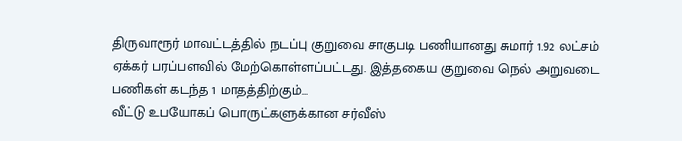திருவாரூர் மாவட்டத்தில் நடப்பு குறுவை சாகுபடி பணியானது சுமார் 1.92 லட்சம் ஏக்கர் பரப்பளவில் மேற்கொள்ளப்பட்டது. இத்தகைய குறுவை நெல் அறுவடை பணிகள் கடந்த 1 மாதத்திற்கும்…
வீட்டு உபயோகப் பொருட்களுக்கான சர்வீஸ்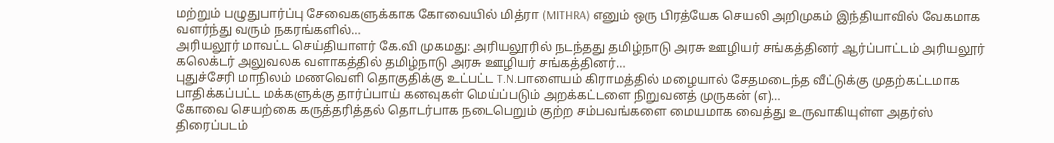மற்றும் பழுதுபார்ப்பு சேவைகளுக்காக கோவையில் மித்ரா (MITHRA) எனும் ஒரு பிரத்யேக செயலி அறிமுகம் இந்தியாவில் வேகமாக வளர்ந்து வரும் நகரங்களில்…
அரியலூர் மாவட்ட செய்தியாளர் கே.வி முகமது: அரியலூரில் நடந்தது தமிழ்நாடு அரசு ஊழியர் சங்கத்தினர் ஆர்ப்பாட்டம் அரியலூர் கலெக்டர் அலுவலக வளாகத்தில் தமிழ்நாடு அரசு ஊழியர் சங்கத்தினர்…
புதுச்சேரி மாநிலம் மணவெளி தொகுதிக்கு உட்பட்ட T.N.பாளையம் கிராமத்தில் மழையால் சேதமடைந்த வீட்டுக்கு முதற்கட்டமாக பாதிக்கப்பட்ட மக்களுக்கு தார்ப்பாய் கனவுகள் மெய்ப்படும் அறக்கட்டளை நிறுவனத் முருகன் (எ)…
கோவை செயற்கை கருத்தரித்தல் தொடர்பாக நடைபெறும் குற்ற சம்பவங்களை மையமாக வைத்து உருவாகியுள்ள அதர்ஸ் திரைப்படம்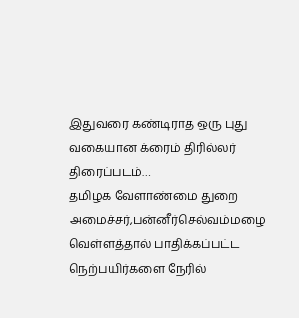இதுவரை கண்டிராத ஒரு புது வகையான க்ரைம் திரில்லர் திரைப்படம்…
தமிழக வேளாண்மை துறை அமைச்சர்,பன்னீர்செல்வம்மழை வெள்ளத்தால் பாதிக்கப்பட்ட நெற்பயிர்களை நேரில்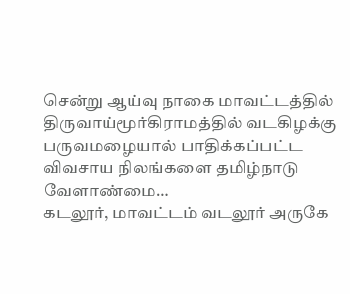சென்று ஆய்வு நாகை மாவட்டத்தில் திருவாய்மூர்கிராமத்தில் வடகிழக்கு பருவமழையால் பாதிக்கப்பட்ட விவசாய நிலங்களை தமிழ்நாடு வேளாண்மை…
கடலூர், மாவட்டம் வடலூர் அருகே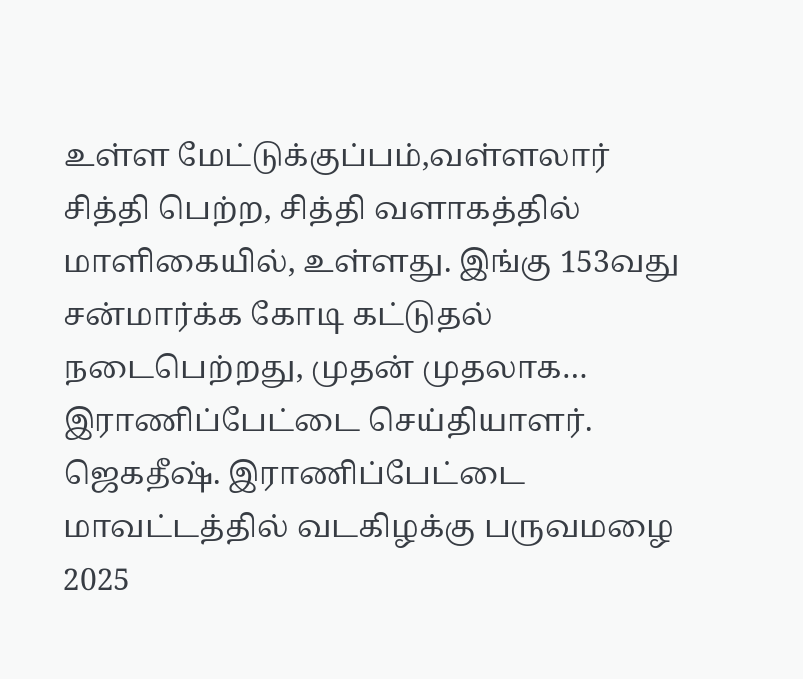உள்ள மேட்டுக்குப்பம்,வள்ளலார் சித்தி பெற்ற, சித்தி வளாகத்தில் மாளிகையில், உள்ளது. இங்கு 153வது சன்மார்க்க கோடி கட்டுதல் நடைபெற்றது, முதன் முதலாக…
இராணிப்பேட்டை செய்தியாளர். ஜெகதீஷ். இராணிப்பேட்டை மாவட்டத்தில் வடகிழக்கு பருவமழை 2025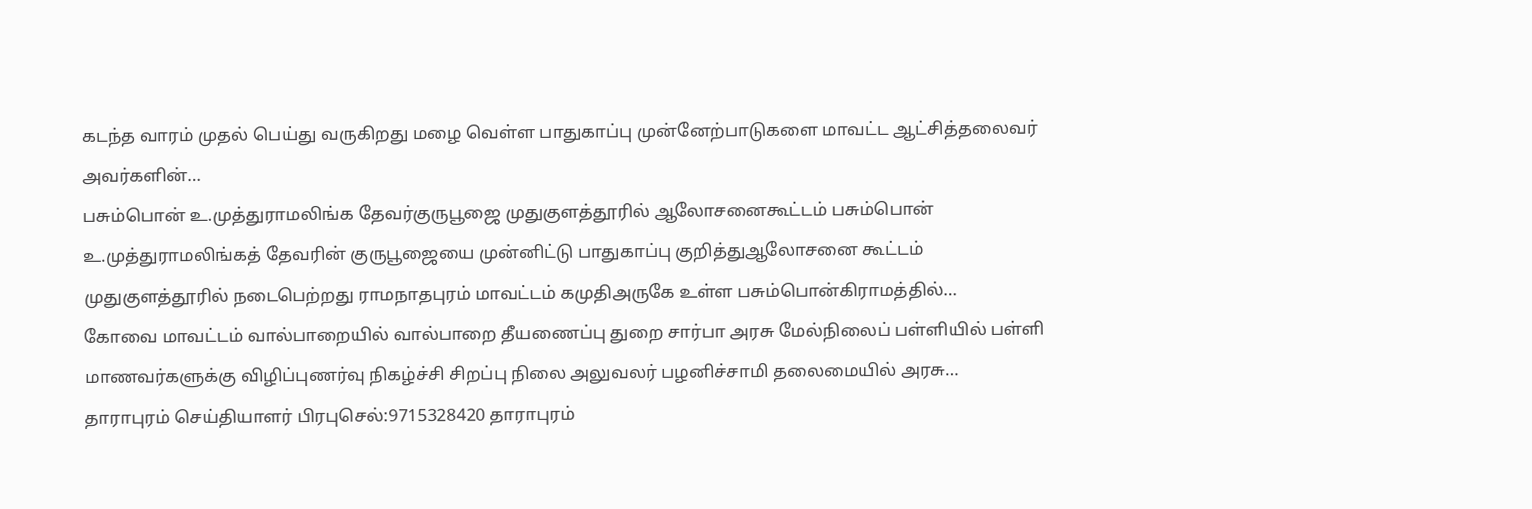கடந்த வாரம் முதல் பெய்து வருகிறது மழை வெள்ள பாதுகாப்பு முன்னேற்பாடுகளை மாவட்ட ஆட்சித்தலைவர் அவர்களின்…
பசும்பொன் உ.முத்துராமலிங்க தேவர்குருபூஜை முதுகுளத்தூரில் ஆலோசனைகூட்டம் பசும்பொன் உ.முத்துராமலிங்கத் தேவரின் குருபூஜையை முன்னிட்டு பாதுகாப்பு குறித்துஆலோசனை கூட்டம் முதுகுளத்தூரில் நடைபெற்றது ராமநாதபுரம் மாவட்டம் கமுதிஅருகே உள்ள பசும்பொன்கிராமத்தில்…
கோவை மாவட்டம் வால்பாறையில் வால்பாறை தீயணைப்பு துறை சார்பா அரசு மேல்நிலைப் பள்ளியில் பள்ளி மாணவர்களுக்கு விழிப்புணர்வு நிகழ்ச்சி சிறப்பு நிலை அலுவலர் பழனிச்சாமி தலைமையில் அரசு…
தாராபுரம் செய்தியாளர் பிரபுசெல்:9715328420 தாராபுரம்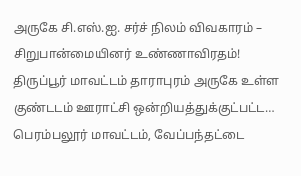அருகே சி.எஸ்.ஐ. சர்ச் நிலம் விவகாரம் – சிறுபான்மையினர் உண்ணாவிரதம்! திருப்பூர் மாவட்டம் தாராபுரம் அருகே உள்ள குண்டடம் ஊராட்சி ஒன்றியத்துக்குட்பட்ட…
பெரம்பலூர் மாவட்டம், வேப்பந்தட்டை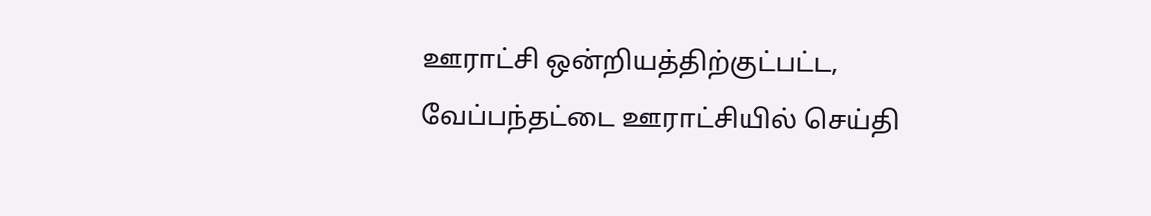ஊராட்சி ஒன்றியத்திற்குட்பட்ட, வேப்பந்தட்டை ஊராட்சியில் செய்தி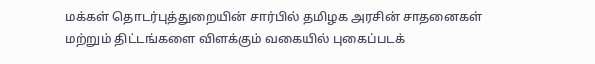மக்கள் தொடர்புத்துறையின் சார்பில் தமிழக அரசின் சாதனைகள் மற்றும் திட்டங்களை விளக்கும் வகையில் புகைப்படக்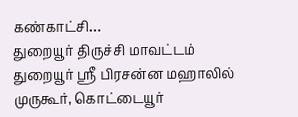கண்காட்சி…
துறையூர் திருச்சி மாவட்டம் துறையூர் ஸ்ரீ பிரசன்ன மஹாலில் முருகூர், கொட்டையூர்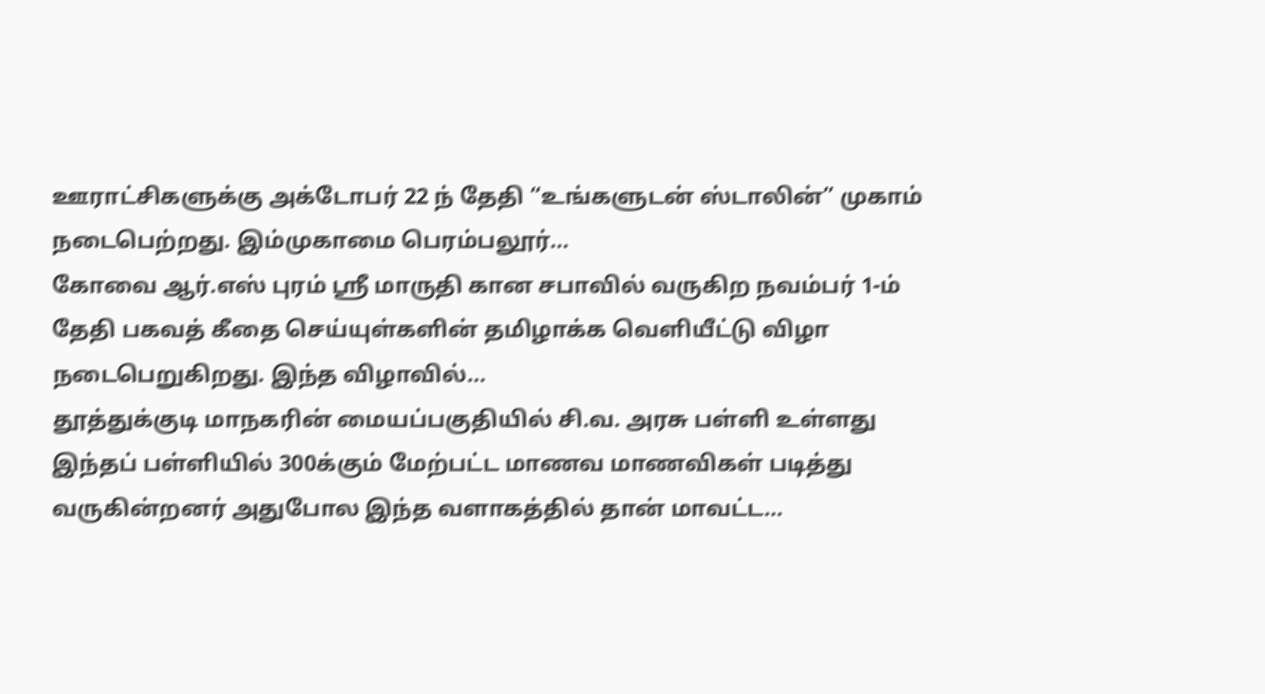ஊராட்சிகளுக்கு அக்டோபர் 22 ந் தேதி “உங்களுடன் ஸ்டாலின்” முகாம் நடைபெற்றது. இம்முகாமை பெரம்பலூர்…
கோவை ஆர்.எஸ் புரம் ஸ்ரீ மாருதி கான சபாவில் வருகிற நவம்பர் 1-ம் தேதி பகவத் கீதை செய்யுள்களின் தமிழாக்க வெளியீட்டு விழா நடைபெறுகிறது. இந்த விழாவில்…
தூத்துக்குடி மாநகரின் மையப்பகுதியில் சி.வ. அரசு பள்ளி உள்ளது இந்தப் பள்ளியில் 300க்கும் மேற்பட்ட மாணவ மாணவிகள் படித்து வருகின்றனர் அதுபோல இந்த வளாகத்தில் தான் மாவட்ட…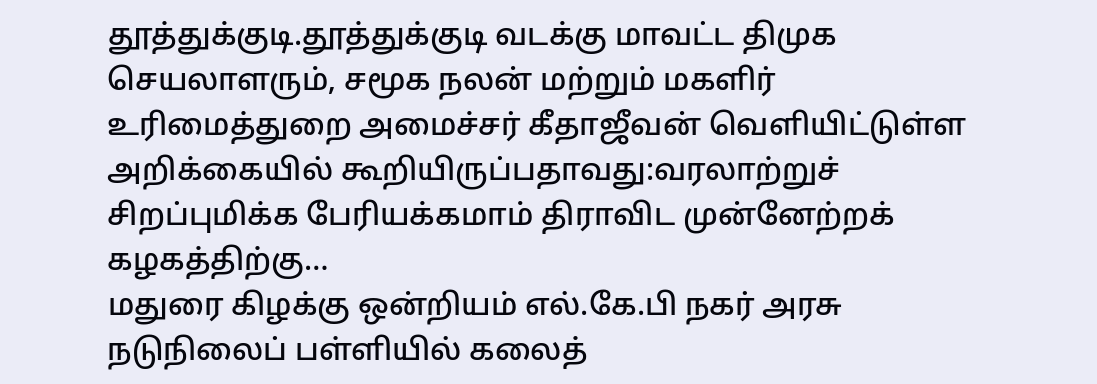தூத்துக்குடி.தூத்துக்குடி வடக்கு மாவட்ட திமுக செயலாளரும், சமூக நலன் மற்றும் மகளிர் உரிமைத்துறை அமைச்சர் கீதாஜீவன் வெளியிட்டுள்ள அறிக்கையில் கூறியிருப்பதாவது:வரலாற்றுச் சிறப்புமிக்க பேரியக்கமாம் திராவிட முன்னேற்றக் கழகத்திற்கு…
மதுரை கிழக்கு ஒன்றியம் எல்.கே.பி நகர் அரசு நடுநிலைப் பள்ளியில் கலைத்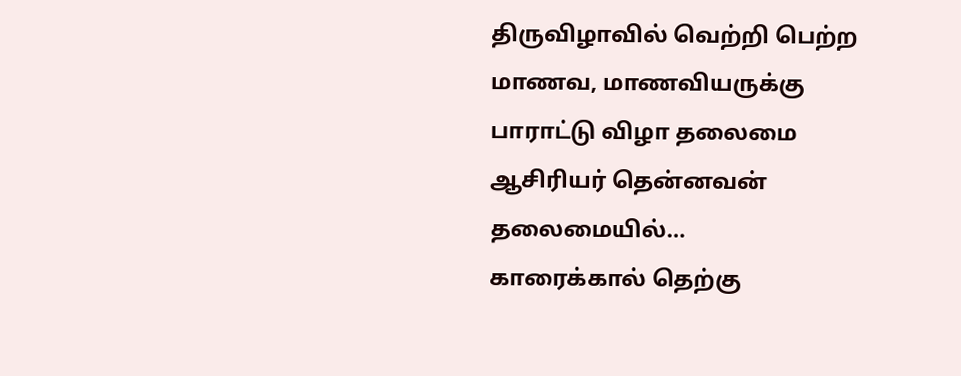திருவிழாவில் வெற்றி பெற்ற மாணவ, மாணவியருக்கு பாராட்டு விழா தலைமை ஆசிரியர் தென்னவன் தலைமையில்…
காரைக்கால் தெற்கு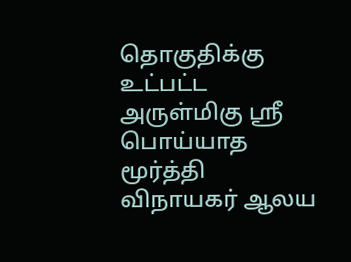தொகுதிக்கு உட்பட்ட அருள்மிகு ஶ்ரீ பொய்யாத மூர்த்தி விநாயகர் ஆலய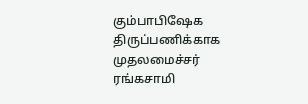கும்பாபிஷேக திருப்பணிக்காக முதலமைச்சர் ரங்கசாமி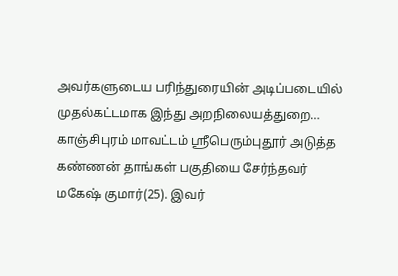அவர்களுடைய பரிந்துரையின் அடிப்படையில் முதல்கட்டமாக இந்து அறநிலையத்துறை…
காஞ்சிபுரம் மாவட்டம் ஸ்ரீபெரும்புதூர் அடுத்த கண்ணன் தாங்கள் பகுதியை சேர்ந்தவர் மகேஷ் குமார்(25). இவர்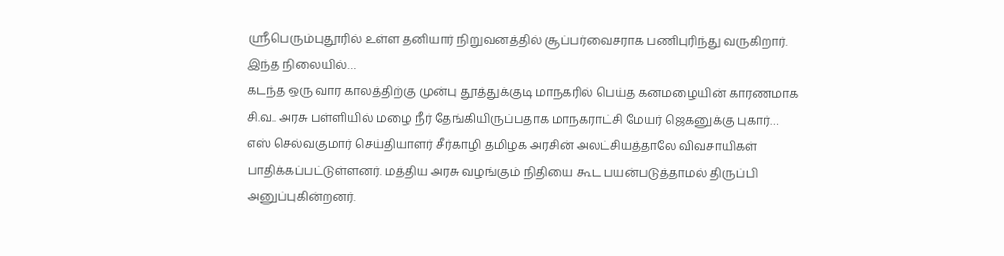ஸ்ரீபெரும்புதூரில் உள்ள தனியார் நிறுவனத்தில் சூப்பர்வைசராக பணிபுரிந்து வருகிறார். இந்த நிலையில்…
கடந்த ஒரு வார காலத்திற்கு முன்பு தூத்துக்குடி மாநகரில் பெய்த கனமழையின் காரணமாக சி.வ.. அரசு பள்ளியில் மழை நீர் தேங்கியிருப்பதாக மாநகராட்சி மேயர் ஜெகனுக்கு புகார்…
எஸ் செல்வகுமார் செய்தியாளர் சீர்காழி தமிழக அரசின் அலட்சியத்தாலே விவசாயிகள் பாதிக்கப்பட்டுள்ளனர். மத்திய அரசு வழங்கும் நிதியை கூட பயன்படுத்தாமல் திருப்பி அனுப்புகின்றனர்.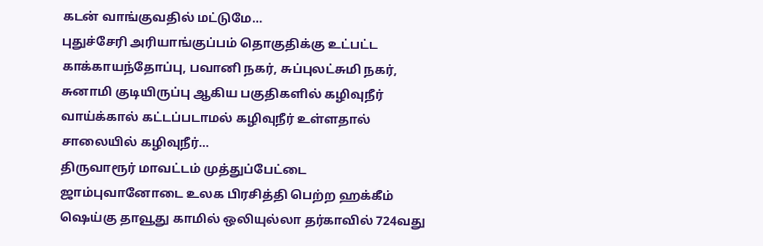கடன் வாங்குவதில் மட்டுமே…
புதுச்சேரி அரியாங்குப்பம் தொகுதிக்கு உட்பட்ட காக்காயந்தோப்பு, பவானி நகர், சுப்புலட்சுமி நகர், சுனாமி குடியிருப்பு ஆகிய பகுதிகளில் கழிவுநீர் வாய்க்கால் கட்டப்படாமல் கழிவுநீர் உள்ளதால் சாலையில் கழிவுநீர்…
திருவாரூர் மாவட்டம் முத்துப்பேட்டை ஜாம்புவானோடை உலக பிரசித்தி பெற்ற ஹக்கீம் ஷெய்கு தாவூது காமில் ஒலியுல்லா தர்காவில் 724வது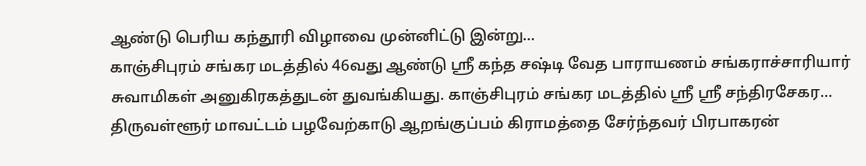ஆண்டு பெரிய கந்தூரி விழாவை முன்னிட்டு இன்று…
காஞ்சிபுரம் சங்கர மடத்தில் 46வது ஆண்டு ஸ்ரீ கந்த சஷ்டி வேத பாராயணம் சங்கராச்சாரியார் சுவாமிகள் அனுகிரகத்துடன் துவங்கியது. காஞ்சிபுரம் சங்கர மடத்தில் ஸ்ரீ ஸ்ரீ சந்திரசேகர…
திருவள்ளூர் மாவட்டம் பழவேற்காடு ஆறங்குப்பம் கிராமத்தை சேர்ந்தவர் பிரபாகரன்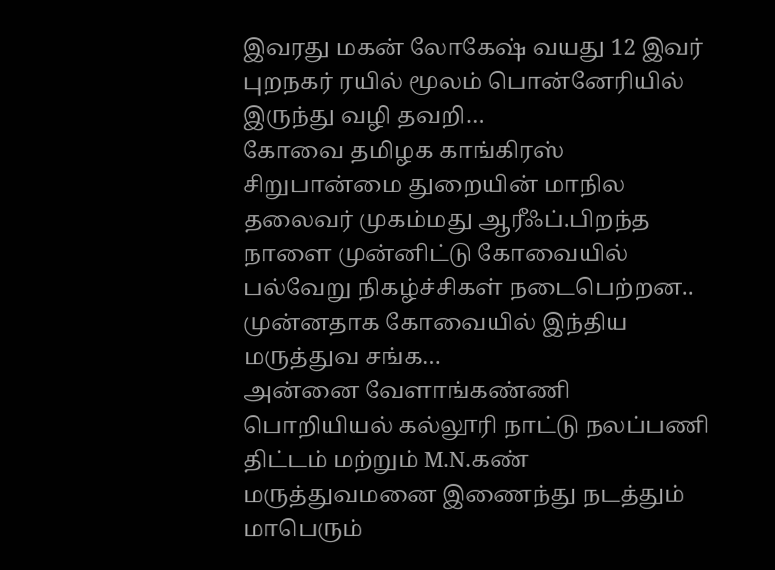இவரது மகன் லோகேஷ் வயது 12 இவர் புறநகர் ரயில் மூலம் பொன்னேரியில் இருந்து வழி தவறி…
கோவை தமிழக காங்கிரஸ் சிறுபான்மை துறையின் மாநில தலைவர் முகம்மது ஆரீஃப்.பிறந்த நாளை முன்னிட்டு கோவையில் பல்வேறு நிகழ்ச்சிகள் நடைபெற்றன.. முன்னதாக கோவையில் இந்திய மருத்துவ சங்க…
அன்னை வேளாங்கண்ணி பொறியியல் கல்லூரி நாட்டு நலப்பணி திட்டம் மற்றும் M.N.கண் மருத்துவமனை இணைந்து நடத்தும் மாபெரும்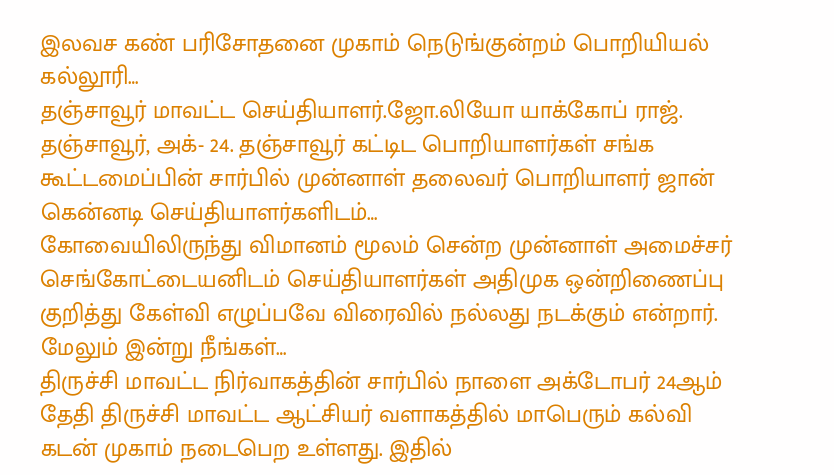இலவச கண் பரிசோதனை முகாம் நெடுங்குன்றம் பொறியியல் கல்லூரி…
தஞ்சாவூர் மாவட்ட செய்தியாளர்.ஜோ.லியோ யாக்கோப் ராஜ். தஞ்சாவூர், அக்- 24. தஞ்சாவூர் கட்டிட பொறியாளர்கள் சங்க கூட்டமைப்பின் சார்பில் முன்னாள் தலைவர் பொறியாளர் ஜான் கென்னடி செய்தியாளர்களிடம்…
கோவையிலிருந்து விமானம் மூலம் சென்ற முன்னாள் அமைச்சர் செங்கோட்டையனிடம் செய்தியாளர்கள் அதிமுக ஒன்றிணைப்பு குறித்து கேள்வி எழுப்பவே விரைவில் நல்லது நடக்கும் என்றார். மேலும் இன்று நீங்கள்…
திருச்சி மாவட்ட நிர்வாகத்தின் சார்பில் நாளை அக்டோபர் 24ஆம் தேதி திருச்சி மாவட்ட ஆட்சியர் வளாகத்தில் மாபெரும் கல்வி கடன் முகாம் நடைபெற உள்ளது. இதில்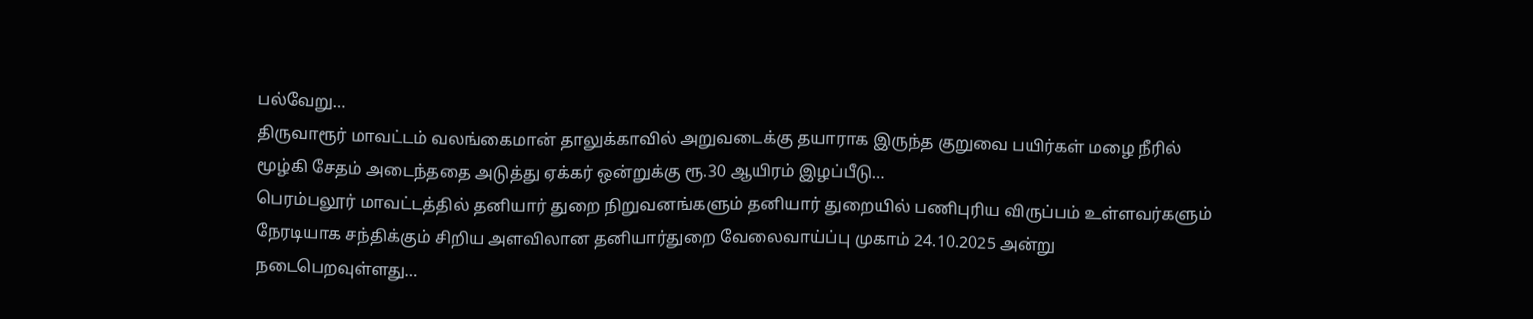பல்வேறு…
திருவாரூர் மாவட்டம் வலங்கைமான் தாலுக்காவில் அறுவடைக்கு தயாராக இருந்த குறுவை பயிர்கள் மழை நீரில் மூழ்கி சேதம் அடைந்ததை அடுத்து ஏக்கர் ஒன்றுக்கு ரூ.30 ஆயிரம் இழப்பீடு…
பெரம்பலூர் மாவட்டத்தில் தனியார் துறை நிறுவனங்களும் தனியார் துறையில் பணிபுரிய விருப்பம் உள்ளவர்களும் நேரடியாக சந்திக்கும் சிறிய அளவிலான தனியார்துறை வேலைவாய்ப்பு முகாம் 24.10.2025 அன்று நடைபெறவுள்ளது…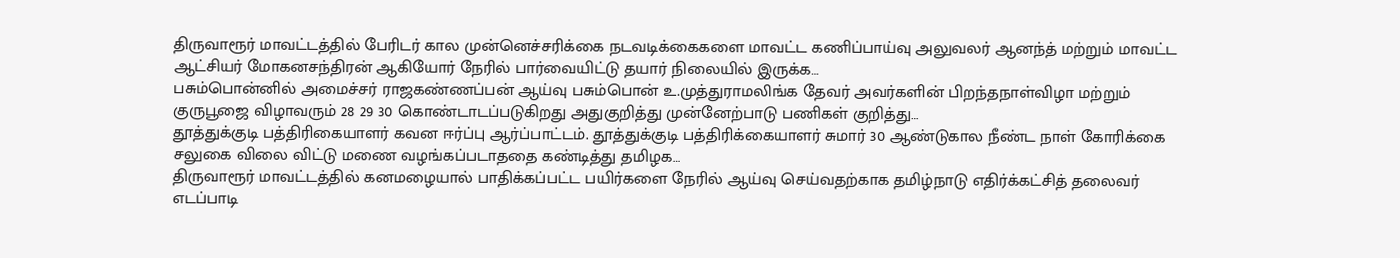திருவாரூர் மாவட்டத்தில் பேரிடர் கால முன்னெச்சரிக்கை நடவடிக்கைகளை மாவட்ட கணிப்பாய்வு அலுவலர் ஆனந்த் மற்றும் மாவட்ட ஆட்சியர் மோகனசந்திரன் ஆகியோர் நேரில் பார்வையிட்டு தயார் நிலையில் இருக்க…
பசும்பொன்னில் அமைச்சர் ராஜகண்ணப்பன் ஆய்வு பசும்பொன் உ.முத்துராமலிங்க தேவர் அவர்களின் பிறந்தநாள்விழா மற்றும் குருபூஜை விழாவரும் 28 29 30 கொண்டாடப்படுகிறது அதுகுறித்து முன்னேற்பாடு பணிகள் குறித்து…
தூத்துக்குடி பத்திரிகையாளர் கவன ஈர்ப்பு ஆர்ப்பாட்டம். தூத்துக்குடி பத்திரிக்கையாளர் சுமார் 30 ஆண்டுகால நீண்ட நாள் கோரிக்கை சலுகை விலை விட்டு மணை வழங்கப்படாததை கண்டித்து தமிழக…
திருவாரூர் மாவட்டத்தில் கனமழையால் பாதிக்கப்பட்ட பயிர்களை நேரில் ஆய்வு செய்வதற்காக தமிழ்நாடு எதிர்க்கட்சித் தலைவர் எடப்பாடி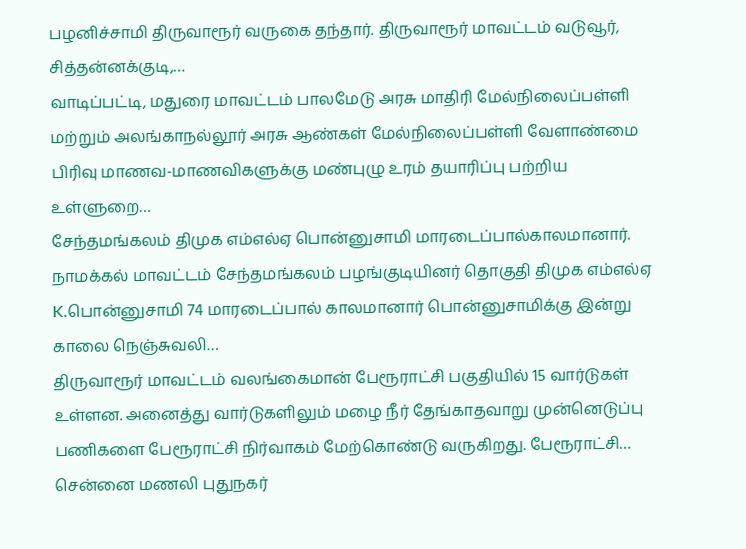பழனிச்சாமி திருவாரூர் வருகை தந்தார். திருவாரூர் மாவட்டம் வடுவூர், சித்தன்னக்குடி,…
வாடிப்பட்டி, மதுரை மாவட்டம் பாலமேடு அரசு மாதிரி மேல்நிலைப்பள்ளி மற்றும் அலங்காநல்லூர் அரசு ஆண்கள் மேல்நிலைப்பள்ளி வேளாண்மை பிரிவு மாணவ-மாணவிகளுக்கு மண்புழு உரம் தயாரிப்பு பற்றிய உள்ளுறை…
சேந்தமங்கலம் திமுக எம்எல்ஏ பொன்னுசாமி மாரடைப்பால்காலமானார். நாமக்கல் மாவட்டம் சேந்தமங்கலம் பழங்குடியினர் தொகுதி திமுக எம்எல்ஏ K.பொன்னுசாமி 74 மாரடைப்பால் காலமானார் பொன்னுசாமிக்கு இன்று காலை நெஞ்சுவலி…
திருவாரூர் மாவட்டம் வலங்கைமான் பேரூராட்சி பகுதியில் 15 வார்டுகள் உள்ளன. அனைத்து வார்டுகளிலும் மழை நீர் தேங்காதவாறு முன்னெடுப்பு பணிகளை பேரூராட்சி நிர்வாகம் மேற்கொண்டு வருகிறது. பேரூராட்சி…
சென்னை மணலி புதுநகர்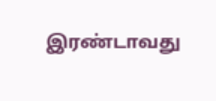இரண்டாவது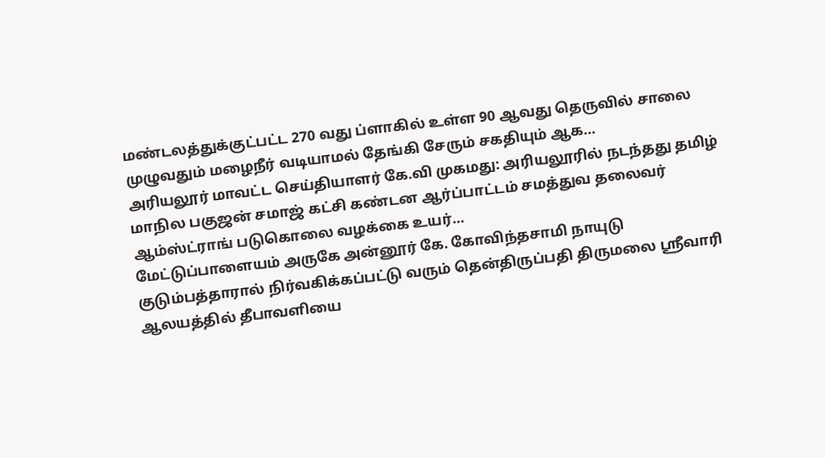மண்டலத்துக்குட்பட்ட 270 வது ப்ளாகில் உள்ள 90 ஆவது தெருவில் சாலை முழுவதும் மழைநீர் வடியாமல் தேங்கி சேரும் சகதியும் ஆக…
அரியலூர் மாவட்ட செய்தியாளர் கே.வி முகமது: அரியலூரில் நடந்தது தமிழ் மாநில பகுஜன் சமாஜ் கட்சி கண்டன ஆர்ப்பாட்டம் சமத்துவ தலைவர் ஆம்ஸ்ட்ராங் படுகொலை வழக்கை உயர்…
மேட்டுப்பாளையம் அருகே அன்னூர் கே. கோவிந்தசாமி நாயுடு குடும்பத்தாரால் நிர்வகிக்கப்பட்டு வரும் தென்திருப்பதி திருமலை ஸ்ரீவாரி ஆலயத்தில் தீபாவளியை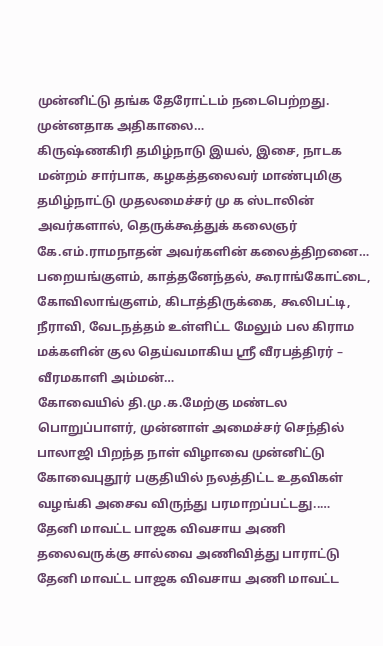முன்னிட்டு தங்க தேரோட்டம் நடைபெற்றது. முன்னதாக அதிகாலை…
கிருஷ்ணகிரி தமிழ்நாடு இயல், இசை, நாடக மன்றம் சார்பாக, கழகத்தலைவர் மாண்புமிகு தமிழ்நாட்டு முதலமைச்சர் மு க ஸ்டாலின் அவர்களால், தெருக்கூத்துக் கலைஞர் கே.எம்.ராமநாதன் அவர்களின் கலைத்திறனை…
பறையங்குளம், காத்தனேந்தல், கூராங்கோட்டை, கோவிலாங்குளம், கிடாத்திருக்கை, கூலிபட்டி, நீராவி, வேடநத்தம் உள்ளிட்ட மேலும் பல கிராம மக்களின் குல தெய்வமாகிய ஸ்ரீ வீரபத்திரர் – வீரமகாளி அம்மன்…
கோவையில் தி.மு.க.மேற்கு மண்டல பொறுப்பாளர், முன்னாள் அமைச்சர் செந்தில் பாலாஜி பிறந்த நாள் விழாவை முன்னிட்டு கோவைபுதூர் பகுதியில் நலத்திட்ட உதவிகள் வழங்கி அசைவ விருந்து பரமாறப்பட்டது..…
தேனி மாவட்ட பாஜக விவசாய அணி தலைவருக்கு சால்வை அணிவித்து பாராட்டு தேனி மாவட்ட பாஜக விவசாய அணி மாவட்ட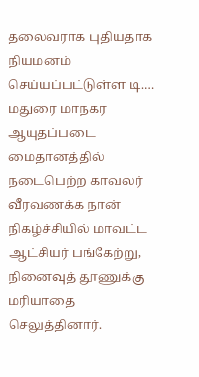தலைவராக புதியதாக நியமனம் செய்யப்பட்டுள்ள டி.…
மதுரை மாநகர ஆயுதப்படை மைதானத்தில் நடைபெற்ற காவலர் வீரவணக்க நான் நிகழ்ச்சியில் மாவட்ட ஆட்சியர் பங்கேற்று, நினைவுத் தூணுக்கு மரியாதை செலுத்தினார்.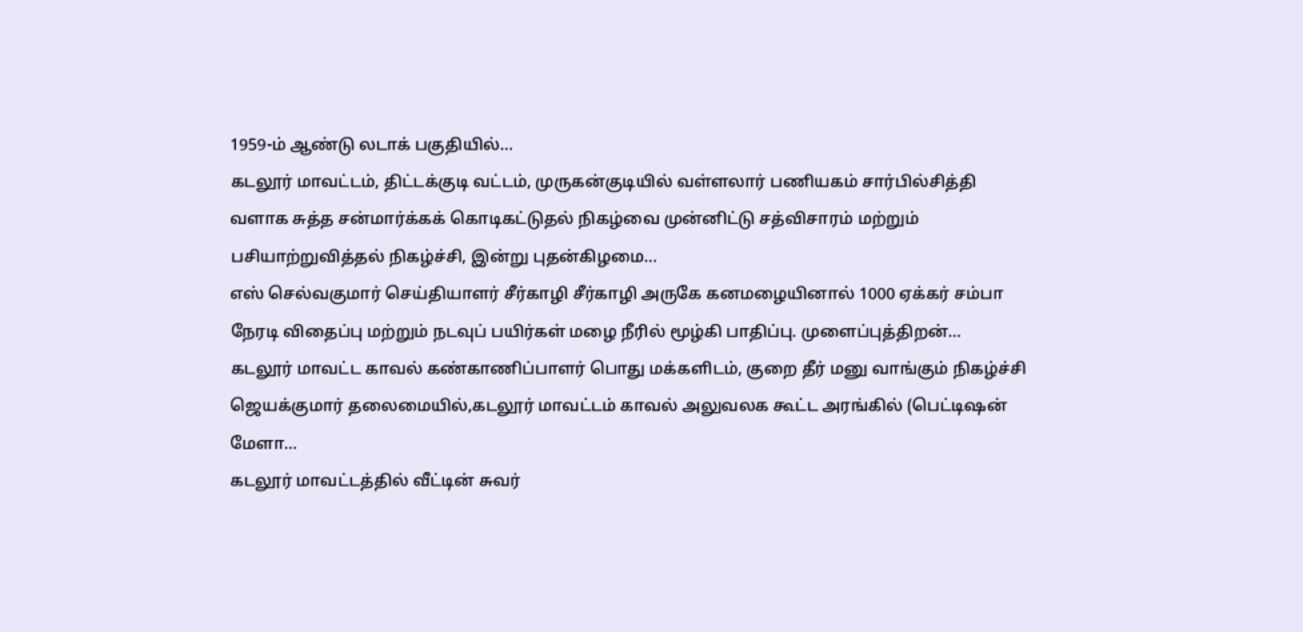1959-ம் ஆண்டு லடாக் பகுதியில்…
கடலூர் மாவட்டம், திட்டக்குடி வட்டம், முருகன்குடியில் வள்ளலார் பணியகம் சார்பில்சித்தி வளாக சுத்த சன்மார்க்கக் கொடிகட்டுதல் நிகழ்வை முன்னிட்டு சத்விசாரம் மற்றும் பசியாற்றுவித்தல் நிகழ்ச்சி, இன்று புதன்கிழமை…
எஸ் செல்வகுமார் செய்தியாளர் சீர்காழி சீர்காழி அருகே கனமழையினால் 1000 ஏக்கர் சம்பா நேரடி விதைப்பு மற்றும் நடவுப் பயிர்கள் மழை நீரில் மூழ்கி பாதிப்பு. முளைப்புத்திறன்…
கடலூர் மாவட்ட காவல் கண்காணிப்பாளர் பொது மக்களிடம், குறை தீர் மனு வாங்கும் நிகழ்ச்சி ஜெயக்குமார் தலைமையில்,கடலூர் மாவட்டம் காவல் அலுவலக கூட்ட அரங்கில் (பெட்டிஷன் மேளா…
கடலூர் மாவட்டத்தில் வீட்டின் சுவர்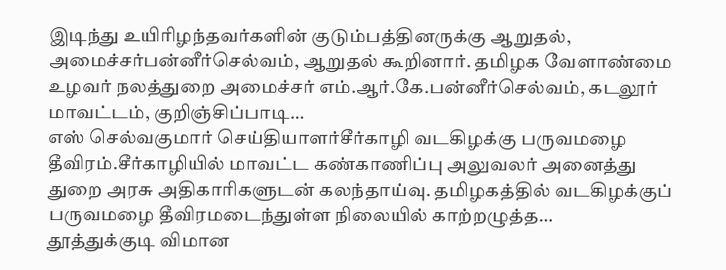இடிந்து உயிரிழந்தவர்களின் குடும்பத்தினருக்கு ஆறுதல், அமைச்சர்பன்னீர்செல்வம், ஆறுதல் கூறினார். தமிழக வேளாண்மை உழவர் நலத்துறை அமைச்சர் எம்.ஆர்.கே.பன்னீர்செல்வம், கடலூர் மாவட்டம், குறிஞ்சிப்பாடி…
எஸ் செல்வகுமார் செய்தியாளர்சீர்காழி வடகிழக்கு பருவமழை தீவிரம்.சீர்காழியில் மாவட்ட கண்காணிப்பு அலுவலர் அனைத்து துறை அரசு அதிகாரிகளுடன் கலந்தாய்வு. தமிழகத்தில் வடகிழக்குப் பருவமழை தீவிரமடைந்துள்ள நிலையில் காற்றழுத்த…
தூத்துக்குடி விமான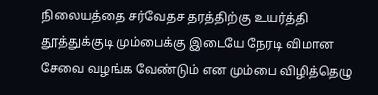நிலையத்தை சர்வேதச தரத்திற்கு உயர்த்தி தூத்துக்குடி மும்பைக்கு இடையே நேரடி விமான சேவை வழங்க வேண்டும் என மும்பை விழித்தெழு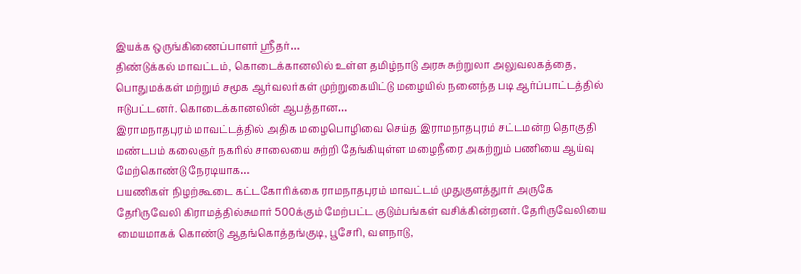இயக்க ஒருங்கிணைப்பாளர் ஸ்ரீதர்…
திண்டுக்கல் மாவட்டம், கொடைக்கானலில் உள்ள தமிழ்நாடு அரசு சுற்றுலா அலுவலகத்தை, பொதுமக்கள் மற்றும் சமூக ஆர்வலர்கள் முற்றுகையிட்டு மழையில் நனைந்த படி ஆர்ப்பாட்டத்தில் ஈடுபட்டனர். கொடைக்கானலின் ஆபத்தான…
இராமநாதபுரம் மாவட்டத்தில் அதிக மழைபொழிவை செய்த இராமநாதபுரம் சட்டமன்ற தொகுதி மண்டபம் கலைஞர் நகரில் சாலையை சுற்றி தேங்கியுள்ள மழைநீரை அகற்றும் பணியை ஆய்வு மேற்கொண்டு நேரடியாக…
பயணிகள் நிழற்கூடை கட்டகோரிக்கை ராமநாதபுரம் மாவட்டம் முதுகுளத்துார் அருகே தேரிருவேலி கிராமத்தில்சுமார் 500க்கும் மேற்பட்ட குடும்பங்கள் வசிக்கின்றனர். தேரிருவேலியை மையமாகக் கொண்டு ஆதங்கொத்தங்குடி, பூசேரி, வளநாடு,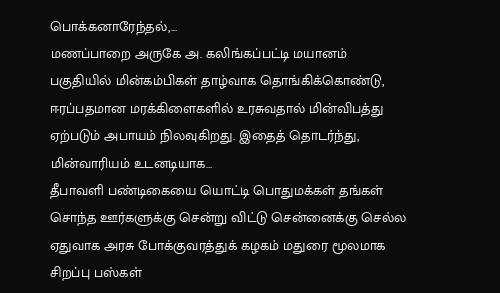பொக்கனாரேந்தல்,…
மணப்பாறை அருகே அ. கலிங்கப்பட்டி மயானம் பகுதியில் மின்கம்பிகள் தாழ்வாக தொங்கிக்கொண்டு, ஈரப்பதமான மரக்கிளைகளில் உரசுவதால் மின்விபத்து ஏற்படும் அபாயம் நிலவுகிறது. இதைத் தொடர்ந்து, மின்வாரியம் உடனடியாக…
தீபாவளி பண்டிகையை யொட்டி பொதுமக்கள் தங்கள் சொந்த ஊர்களுக்கு சென்று விட்டு சென்னைக்கு செல்ல ஏதுவாக அரசு போக்குவரத்துக் கழகம் மதுரை மூலமாக சிறப்பு பஸ்கள்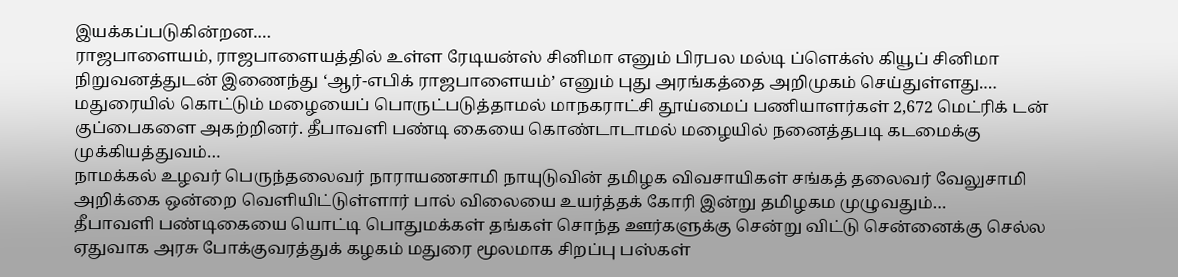இயக்கப்படுகின்றன.…
ராஜபாளையம், ராஜபாளையத்தில் உள்ள ரேடியன்ஸ் சினிமா எனும் பிரபல மல்டி ப்ளெக்ஸ் கியூப் சினிமா நிறுவனத்துடன் இணைந்து ‘ஆர்-எபிக் ராஜபாளையம்’ எனும் புது அரங்கத்தை அறிமுகம் செய்துள்ளது.…
மதுரையில் கொட்டும் மழையைப் பொருட்படுத்தாமல் மாநகராட்சி தூய்மைப் பணியாளர்கள் 2,672 மெட்ரிக் டன் குப்பைகளை அகற்றினர். தீபாவளி பண்டி கையை கொண்டாடாமல் மழையில் நனைத்தபடி கடமைக்கு முக்கியத்துவம்…
நாமக்கல் உழவர் பெருந்தலைவர் நாராயணசாமி நாயுடுவின் தமிழக விவசாயிகள் சங்கத் தலைவர் வேலுசாமி அறிக்கை ஒன்றை வெளியிட்டுள்ளார் பால் விலையை உயர்த்தக் கோரி இன்று தமிழகம முழுவதும்…
தீபாவளி பண்டிகையை யொட்டி பொதுமக்கள் தங்கள் சொந்த ஊர்களுக்கு சென்று விட்டு சென்னைக்கு செல்ல ஏதுவாக அரசு போக்குவரத்துக் கழகம் மதுரை மூலமாக சிறப்பு பஸ்கள்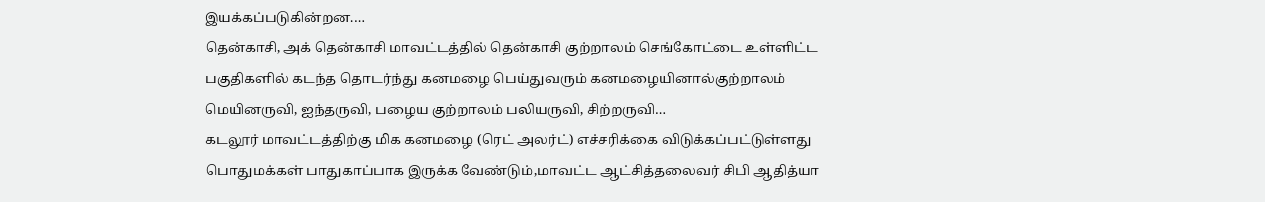இயக்கப்படுகின்றன.…
தென்காசி, அக் தென்காசி மாவட்டத்தில் தென்காசி குற்றாலம் செங்கோட்டை உள்ளிட்ட பகுதிகளில் கடந்த தொடர்ந்து கனமழை பெய்துவரும் கனமழையினால்குற்றாலம் மெயினருவி, ஐந்தருவி, பழைய குற்றாலம் பலியருவி, சிற்றருவி…
கடலூர் மாவட்டத்திற்கு மிக கனமழை (ரெட் அலர்ட்) எச்சரிக்கை விடுக்கப்பட்டுள்ளது பொதுமக்கள் பாதுகாப்பாக இருக்க வேண்டும்,மாவட்ட ஆட்சித்தலைவர் சிபி ஆதித்யா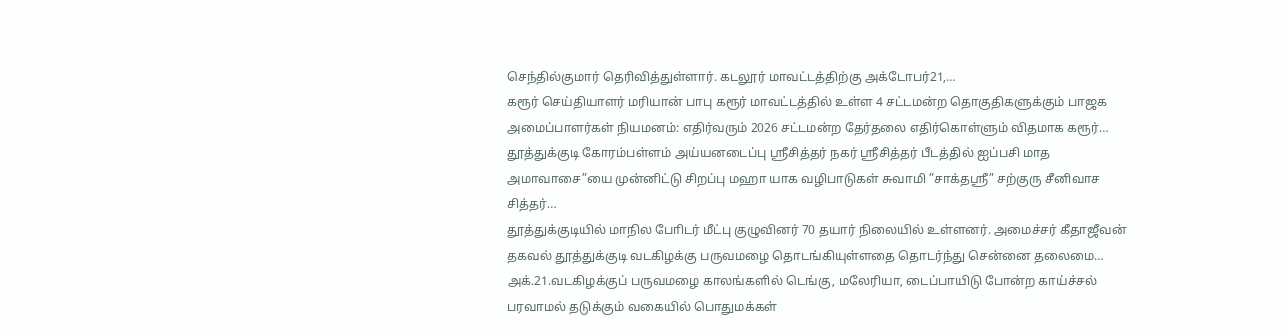செந்தில்குமார் தெரிவித்துள்ளார். கடலூர் மாவட்டத்திற்கு அக்டோபர்21,…
கரூர் செய்தியாளர் மரியான் பாபு கரூர் மாவட்டத்தில் உள்ள 4 சட்டமன்ற தொகுதிகளுக்கும் பாஜக அமைப்பாளர்கள் நியமனம்: எதிர்வரும் 2026 சட்டமன்ற தேர்தலை எதிர்கொள்ளும் விதமாக கரூர்…
தூத்துக்குடி கோரம்பள்ளம் அய்யனடைப்பு ஸ்ரீசித்தர் நகர் ஸ்ரீசித்தர் பீடத்தில் ஐப்பசி மாத அமாவாசை”யை முன்னிட்டு சிறப்பு மஹா யாக வழிபாடுகள் சுவாமி ”சாக்தஸ்ரீ” சற்குரு சீனிவாச சித்தர்…
தூத்துக்குடியில் மாநில போிடர் மீட்பு குழுவினர் 70 தயார் நிலையில் உள்ளனர். அமைச்சர் கீதாஜீவன் தகவல் தூத்துக்குடி வடகிழக்கு பருவமழை தொடங்கியுள்ளதை தொடர்ந்து சென்னை தலைமை…
அக்.21.வடகிழக்குப் பருவமழை காலங்களில் டெங்கு, மலேரியா, டைப்பாயிடு போன்ற காய்ச்சல் பரவாமல் தடுக்கும் வகையில் பொதுமக்கள்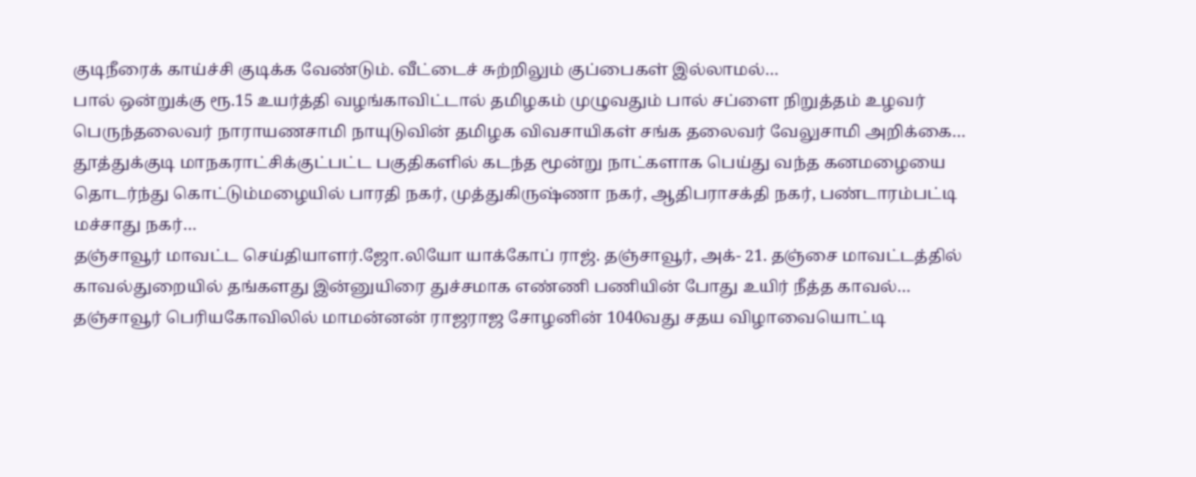குடிநீரைக் காய்ச்சி குடிக்க வேண்டும். வீட்டைச் சுற்றிலும் குப்பைகள் இல்லாமல்…
பால் ஒன்றுக்கு ரூ.15 உயர்த்தி வழங்காவிட்டால் தமிழகம் முழுவதும் பால் சப்ளை நிறுத்தம் உழவர் பெருந்தலைவர் நாராயணசாமி நாயுடுவின் தமிழக விவசாயிகள் சங்க தலைவர் வேலுசாமி அறிக்கை…
தூத்துக்குடி மாநகராட்சிக்குட்பட்ட பகுதிகளில் கடந்த மூன்று நாட்களாக பெய்து வந்த கனமழையை தொடர்ந்து கொட்டும்மழையில் பாரதி நகர், முத்துகிருஷ்ணா நகர், ஆதிபராசக்தி நகர், பண்டாரம்பட்டி மச்சாது நகர்…
தஞ்சாவூர் மாவட்ட செய்தியாளர்.ஜோ.லியோ யாக்கோப் ராஜ். தஞ்சாவூர், அக்- 21. தஞ்சை மாவட்டத்தில் காவல்துறையில் தங்களது இன்னுயிரை துச்சமாக எண்ணி பணியின் போது உயிர் நீத்த காவல்…
தஞ்சாவூர் பெரியகோவிலில் மாமன்னன் ராஜராஜ சோழனின் 1040வது சதய விழாவையொட்டி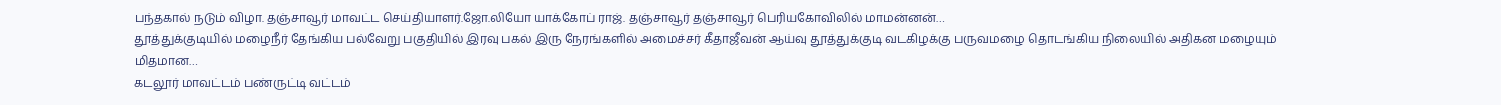பந்தகால் நடும் விழா. தஞ்சாவூர் மாவட்ட செய்தியாளர்.ஜோ.லியோ யாக்கோப் ராஜ். தஞ்சாவூர் தஞ்சாவூர் பெரியகோவிலில் மாமன்னன்…
தூத்துக்குடியில் மழைநீர் தேங்கிய பல்வேறு பகுதியில் இரவு பகல் இரு நேரங்களில் அமைச்சர் கீதாஜீவன் ஆய்வு தூத்துக்குடி வடகிழக்கு பருவமழை தொடங்கிய நிலையில் அதிகன மழையும் மிதமான…
கடலூர் மாவட்டம் பண்ருட்டி வட்டம்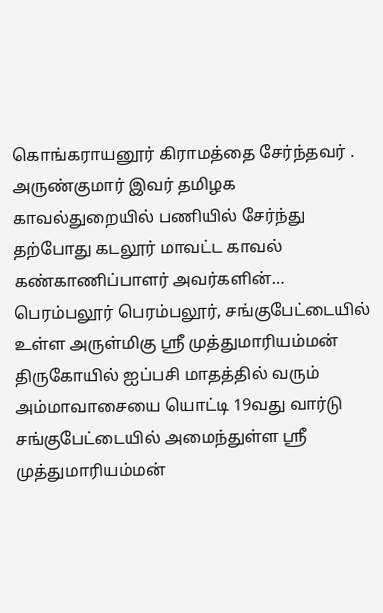கொங்கராயனூர் கிராமத்தை சேர்ந்தவர் . அருண்குமார் இவர் தமிழக காவல்துறையில் பணியில் சேர்ந்து தற்போது கடலூர் மாவட்ட காவல் கண்காணிப்பாளர் அவர்களின்…
பெரம்பலூர் பெரம்பலூர், சங்குபேட்டையில் உள்ள அருள்மிகு ஸ்ரீ முத்துமாரியம்மன் திருகோயில் ஐப்பசி மாதத்தில் வரும் அம்மாவாசையை யொட்டி 19வது வார்டு சங்குபேட்டையில் அமைந்துள்ள ஸ்ரீ முத்துமாரியம்மன்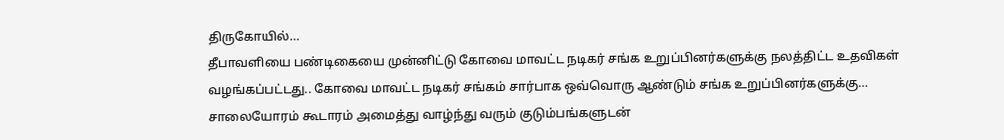திருகோயில்…
தீபாவளியை பண்டிகையை முன்னிட்டு கோவை மாவட்ட நடிகர் சங்க உறுப்பினர்களுக்கு நலத்திட்ட உதவிகள் வழங்கப்பட்டது.. கோவை மாவட்ட நடிகர் சங்கம் சார்பாக ஒவ்வொரு ஆண்டும் சங்க உறுப்பினர்களுக்கு…
சாலையோரம் கூடாரம் அமைத்து வாழ்ந்து வரும் குடும்பங்களுடன்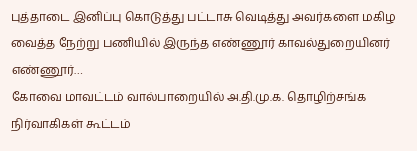புத்தாடை இனிப்பு கொடுத்து பட்டாசு வெடித்து அவர்களை மகிழ வைத்த நேற்று பணியில் இருந்த எண்ணூர் காவல்துறையினர் எண்ணூர்…
கோவை மாவட்டம் வால்பாறையில் அ.தி.மு.க. தொழிற்சங்க நிர்வாகிகள் கூட்டம்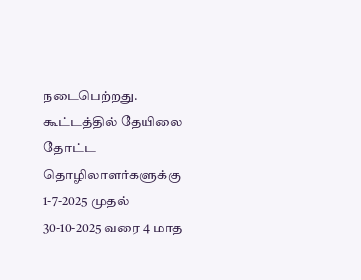நடைபெற்றது. கூட்டத்தில் தேயிலை தோட்ட தொழிலாளர்களுக்கு 1-7-2025 முதல் 30-10-2025 வரை 4 மாத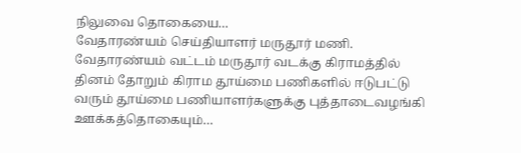நிலுவை தொகையை…
வேதாரண்யம் செய்தியாளர் மருதூர் மணி. வேதாரண்யம் வட்டம் மருதூர் வடக்கு கிராமத்தில் தினம் தோறும் கிராம தூய்மை பணிகளில் ஈடுபட்டு வரும் தூய்மை பணியாளர்களுக்கு புத்தாடைவழங்கி ஊக்கத்தொகையும்…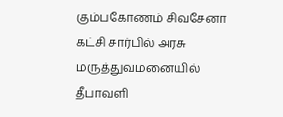கும்பகோணம் சிவசேனா கட்சி சார்பில் அரசு மருத்துவமனையில் தீபாவளி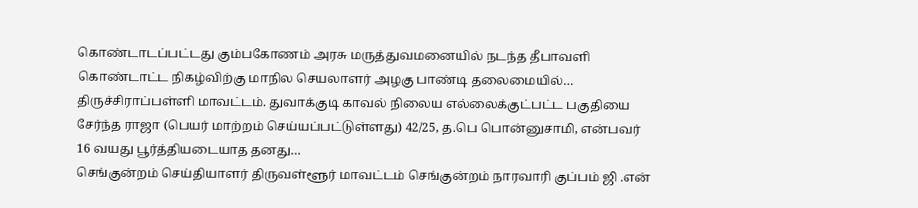கொண்டாடப்பட்டது கும்பகோணம் அரசு மருத்துவமனையில் நடந்த தீபாவளி கொண்டாட்ட நிகழ்விற்கு மாநில செயலாளர் அழகு பாண்டி தலைமையில்…
திருச்சிராப்பள்ளி மாவட்டம். துவாக்குடி காவல் நிலைய எல்லைக்குட்பட்ட பகுதியை சேர்ந்த ராஜா (பெயர் மாற்றம் செய்யப்பட்டுள்ளது) 42/25, த.பெ பொன்னுசாமி, என்பவர் 16 வயது பூர்த்தியடையாத தனது…
செங்குன்றம் செய்தியாளர் திருவள்ளூர் மாவட்டம் செங்குன்றம் நாரவாரி குப்பம் ஜி .என்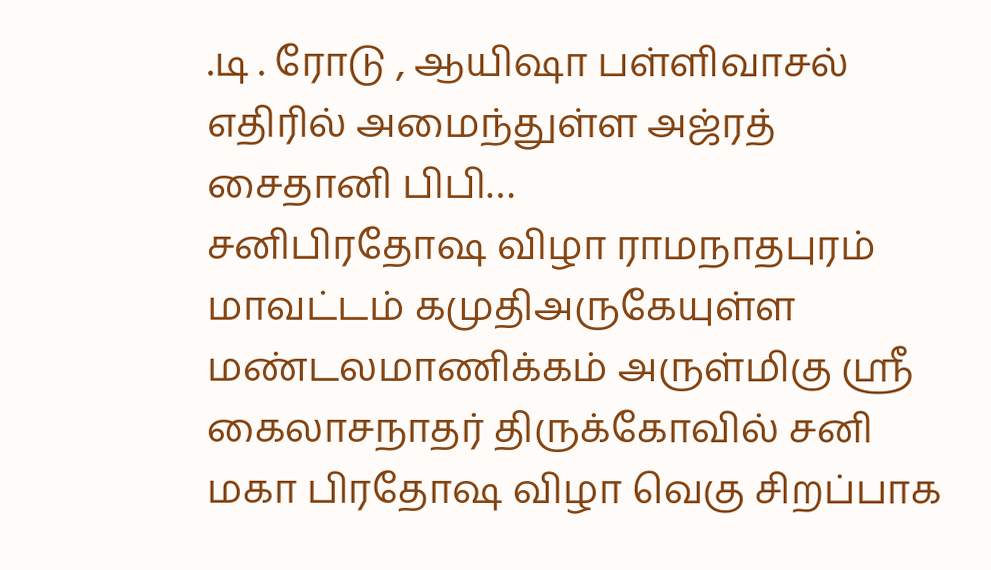.டி . ரோடு , ஆயிஷா பள்ளிவாசல் எதிரில் அமைந்துள்ள அஜ்ரத் சைதானி பிபி…
சனிபிரதோஷ விழா ராமநாதபுரம் மாவட்டம் கமுதிஅருகேயுள்ள மண்டலமாணிக்கம் அருள்மிகு ஸ்ரீ கைலாசநாதர் திருக்கோவில் சனி மகா பிரதோஷ விழா வெகு சிறப்பாக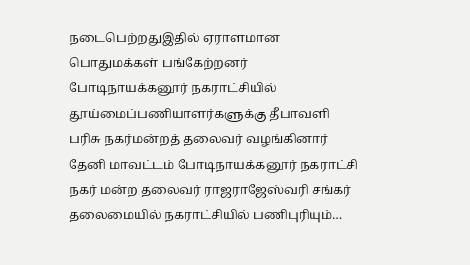நடைபெற்றதுஇதில் ஏராளமான பொதுமக்கள் பங்கேற்றனர்
போடிநாயக்கனூர் நகராட்சியில் தூய்மைப்பணியாளர்களுக்கு தீபாவளி பரிசு நகர்மன்றத் தலைவர் வழங்கினார் தேனி மாவட்டம் போடிநாயக்கனூர் நகராட்சி நகர் மன்ற தலைவர் ராஜராஜேஸ்வரி சங்கர் தலைமையில் நகராட்சியில் பணிபுரியும்…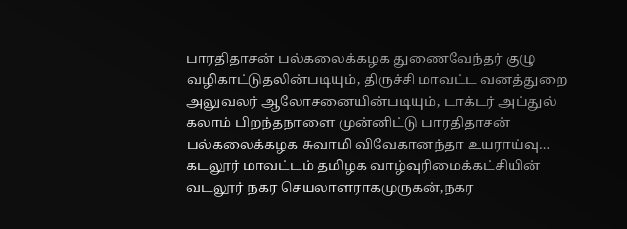பாரதிதாசன் பல்கலைக்கழக துணைவேந்தர் குழு வழிகாட்டுதலின்படியும், திருச்சி மாவட்ட வனத்துறை அலுவலர் ஆலோசனையின்படியும், டாக்டர் அப்துல் கலாம் பிறந்தநாளை முன்னிட்டு பாரதிதாசன் பல்கலைக்கழக சுவாமி விவேகானந்தா உயராய்வு…
கடலூர் மாவட்டம் தமிழக வாழ்வுரிமைக்கட்சியின் வடலூர் நகர செயலாளராகமுருகன்,நகர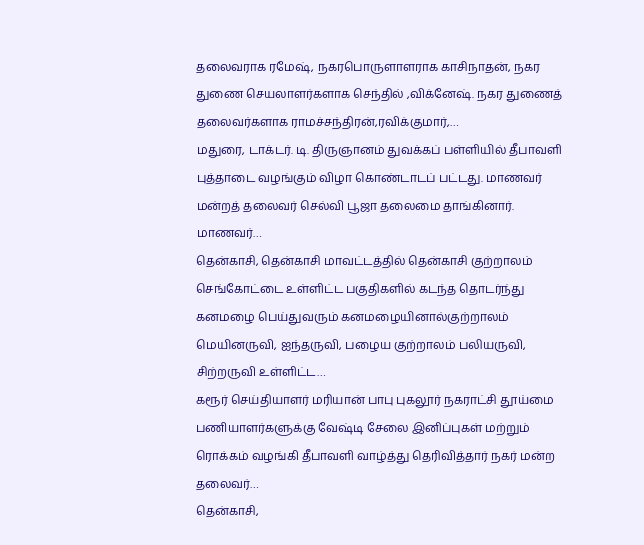தலைவராக ரமேஷ், நகரபொருளாளராக காசிநாதன், நகர துணை செயலாளர்களாக செந்தில் ,விக்னேஷ். நகர துணைத் தலைவர்களாக ராமச்சந்திரன்,ரவிக்குமார்,…
மதுரை, டாக்டர். டி. திருஞானம் துவக்கப் பள்ளியில் தீபாவளி புத்தாடை வழங்கும் விழா கொண்டாடப் பட்டது. மாணவர் மன்றத் தலைவர் செல்வி பூஜா தலைமை தாங்கினார். மாணவர்…
தென்காசி, தென்காசி மாவட்டத்தில் தென்காசி குற்றாலம் செங்கோட்டை உள்ளிட்ட பகுதிகளில் கடந்த தொடர்ந்து கனமழை பெய்துவரும் கனமழையினால்குற்றாலம் மெயினருவி, ஐந்தருவி, பழைய குற்றாலம் பலியருவி, சிற்றருவி உள்ளிட்ட…
கரூர் செய்தியாளர் மரியான் பாபு புகலூர் நகராட்சி தூய்மை பணியாளர்களுக்கு வேஷ்டி சேலை இனிப்புகள் மற்றும் ரொக்கம் வழங்கி தீபாவளி வாழ்த்து தெரிவித்தார் நகர் மன்ற தலைவர்…
தென்காசி,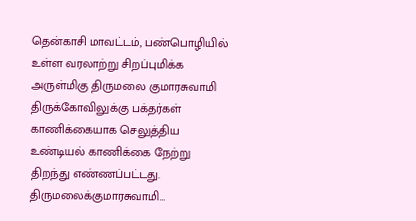தென்காசி மாவட்டம், பண்பொழியில் உள்ள வரலாற்று சிறப்புமிக்க அருள்மிகு திருமலை குமாரசுவாமி திருக்கோவிலுக்கு பக்தர்கள் காணிக்கையாக செலுத்திய உண்டியல் காணிக்கை நேற்று திறந்து எண்ணப்பட்டது. திருமலைக்குமாரசுவாமி…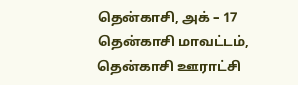தென்காசி, அக் – 17 தென்காசி மாவட்டம், தென்காசி ஊராட்சி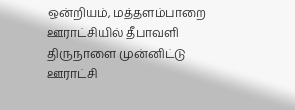ஒன்றியம், மத்தளம்பாறை ஊராட்சியில் தீபாவளி திருநாளை முன்னிட்டு ஊராட்சி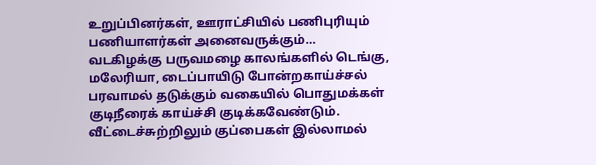உறுப்பினர்கள், ஊராட்சியில் பணிபுரியும் பணியாளர்கள் அனைவருக்கும்…
வடகிழக்கு பருவமழை காலங்களில் டெங்கு, மலேரியா, டைப்பாயிடு போன்றகாய்ச்சல் பரவாமல் தடுக்கும் வகையில் பொதுமக்கள் குடிநீரைக் காய்ச்சி குடிக்கவேண்டும். வீட்டைச்சுற்றிலும் குப்பைகள் இல்லாமல்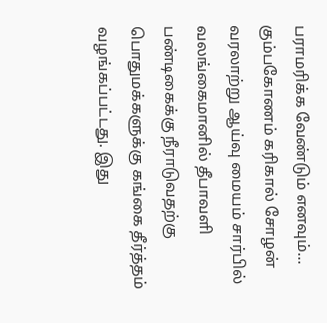பராமரிக்க வேண்டும் எனவும்…
கும்பகோணம் கரிகால் சோழன் வரலாற்று ஆய்வு மையம் சார்பில் வலங்கைமானில் தீபாவளி பண்டிகைக்கு நீராடுவதற்கு பொதுமக்களுக்கு கங்கை தீர்த்தம் வழங்கப்பட்டது. இது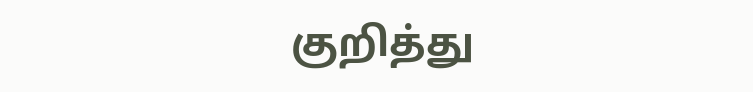குறித்து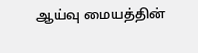ஆய்வு மையத்தின்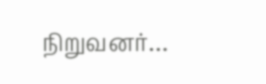நிறுவனர்…